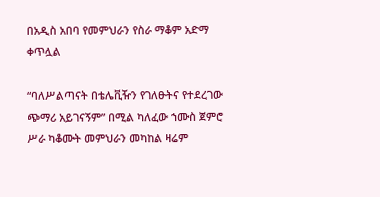በአዲስ አበባ የመምህራን የስራ ማቆም አድማ ቀጥሏል

“ባለሥልጣናት በቴሌቪዥን የገለፁትና የተደረገው ጭማሪ አይገናኝም” በሚል ካለፈው ኀሙስ ጀምሮ ሥራ ካቆሙት መምህራን መካከል ዛሬም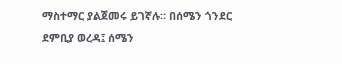ማስተማር ያልጀመሩ ይገኛሉ። በሰሜን ጎንደር ደምቢያ ወረዳ፤ ሰሜን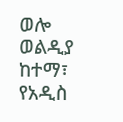ወሎ ወልዲያ ከተማ፣ የአዲስ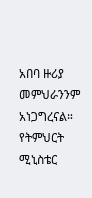አበባ ዙሪያ መምህራንንም አነጋግረናል። የትምህርት ሚኒስቴር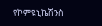የኮምዩኒኬሽንስ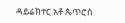ዳይሬክተር አቶ ጴጥሮስ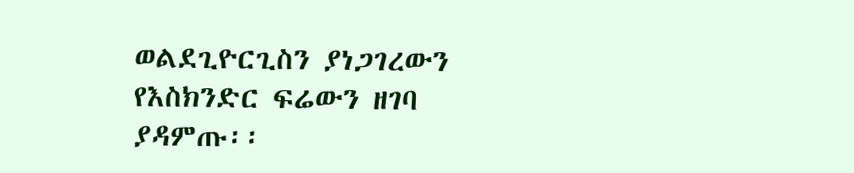ወልደጊዮርጊስን ያነጋገረውን የእስክንድር ፍሬውን ዘገባ ያዳምጡ፡፡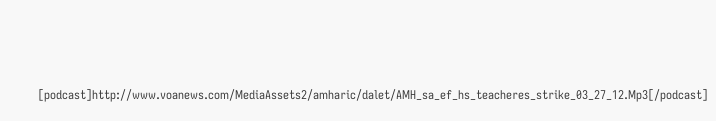[podcast]http://www.voanews.com/MediaAssets2/amharic/dalet/AMH_sa_ef_hs_teacheres_strike_03_27_12.Mp3[/podcast]